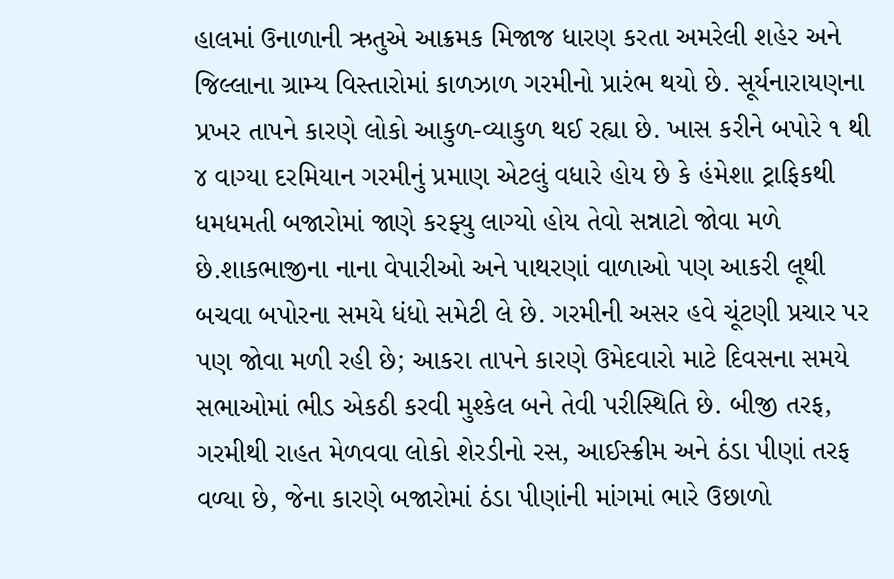હાલમાં ઉનાળાની ઋતુએ આક્રમક મિજાજ ધારણ કરતા અમરેલી શહેર અને જિલ્લાના ગ્રામ્ય વિસ્તારોમાં કાળઝાળ ગરમીનો પ્રારંભ થયો છે. સૂર્યનારાયણના પ્રખર તાપને કારણે લોકો આકુળ-વ્યાકુળ થઈ રહ્યા છે. ખાસ કરીને બપોરે ૧ થી ૪ વાગ્યા દરમિયાન ગરમીનું પ્રમાણ એટલું વધારે હોય છે કે હંમેશા ટ્રાફિકથી ધમધમતી બજારોમાં જાણે કરફ્યુ લાગ્યો હોય તેવો સન્નાટો જોવા મળે છે.શાકભાજીના નાના વેપારીઓ અને પાથરણાં વાળાઓ પણ આકરી લૂથી બચવા બપોરના સમયે ધંધો સમેટી લે છે. ગરમીની અસર હવે ચૂંટણી પ્રચાર પર પણ જોવા મળી રહી છે; આકરા તાપને કારણે ઉમેદવારો માટે દિવસના સમયે સભાઓમાં ભીડ એકઠી કરવી મુશ્કેલ બને તેવી પરીસ્થિતિ છે. બીજી તરફ, ગરમીથી રાહત મેળવવા લોકો શેરડીનો રસ, આઈસ્ક્રીમ અને ઠંડા પીણાં તરફ વળ્યા છે, જેના કારણે બજારોમાં ઠંડા પીણાંની માંગમાં ભારે ઉછાળો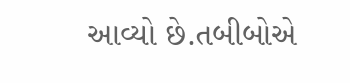આવ્યો છે.તબીબોએ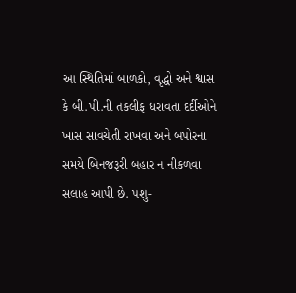આ સ્થિતિમાં બાળકો, વૃદ્ધો અને શ્વાસ કે બી.પી.ની તકલીફ ધરાવતા દર્દીઓને ખાસ સાવચેતી રાખવા અને બપોરના સમયે બિનજરૂરી બહાર ન નીકળવા સલાહ આપી છે. પશુ-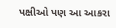પક્ષીઓ પણ આ આકરા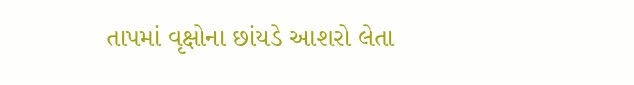તાપમાં વૃક્ષોના છાંયડે આશરો લેતા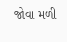જોવા મળી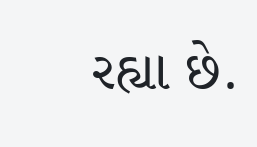રહ્યા છે.